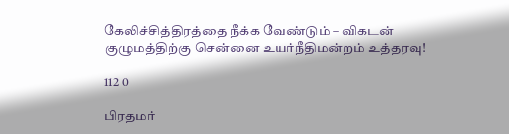கேலிச்சித்திரத்தை நீக்க வேண்டும் – விகடன் குழுமத்திற்கு சென்னை உயர்நீதிமன்றம் உத்தரவு!

112 0

பிரதமர்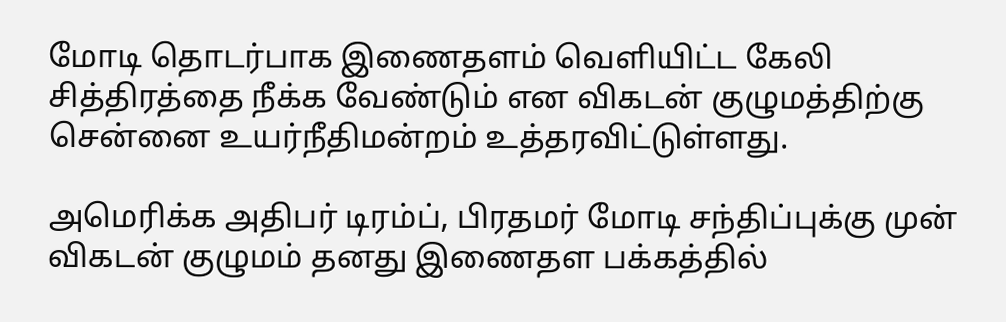மோடி தொடர்பாக இணைதளம் வெளியிட்ட கேலி சித்திரத்தை நீக்க வேண்டும் என விகடன் குழுமத்திற்கு சென்னை உயர்நீதிமன்றம் உத்தரவிட்டுள்ளது.

அமெரிக்க அதிபர் டிரம்ப், பிரதமர் மோடி சந்திப்புக்கு முன் விகடன் குழுமம் தனது இணைதள பக்கத்தில்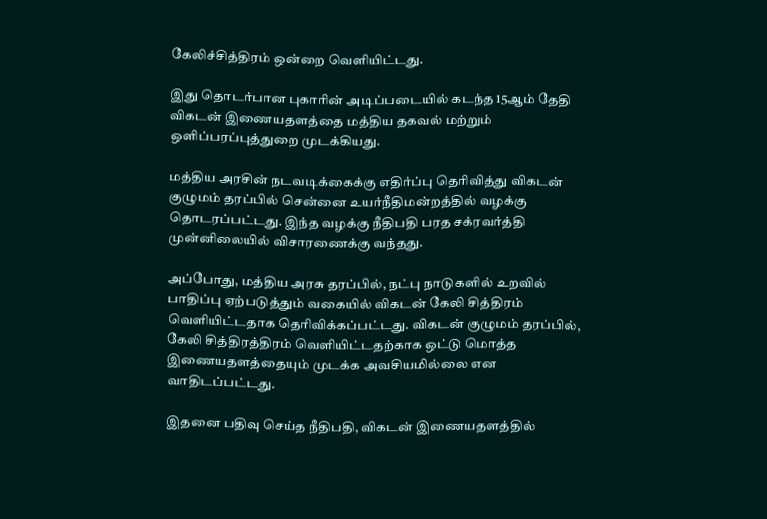கேலிச்சித்திரம் ஒன்றை வெளியிட்டது.

இது தொடர்பான புகாரின் அடிப்படையில் கடந்த 15ஆம் தேதி விகடன் இணையதளத்தை மத்திய தகவல் மற்றும் ஒளிப்பரப்புத்துறை முடக்கியது.

மத்திய அரசின் நடவடிக்கைக்கு எதிர்ப்பு தெரிவித்து விகடன் குழுமம் தரப்பில் சென்னை உயர்நீதிமன்றத்தில் வழக்கு தொடரப்பட்டது. இந்த வழக்கு நீதிபதி பரத சக்ரவர்த்தி முன்னிலையில் விசாரணைக்கு வந்தது.

அப்போது, மத்திய அரசு தரப்பில், நட்பு நாடுகளில் உறவில் பாதிப்பு ஏற்படுத்தும் வகையில் விகடன் கேலி சித்திரம் வெளியிட்டதாக தெரிவிக்கப்பட்டது. விகடன் குழுமம் தரப்பில், கேலி சித்திரத்திரம் வெளியிட்டதற்காக ஒட்டு மொத்த இணையதளத்தையும் முடக்க அவசியமில்லை என வாதிடப்பட்டது.

இதனை பதிவு செய்த நீதிபதி, விகடன் இணையதளத்தில்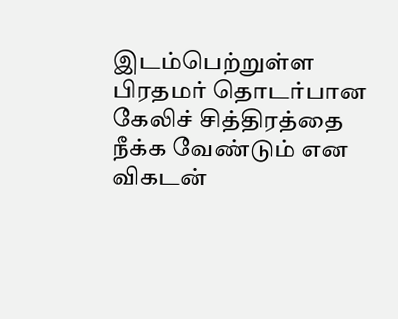இடம்பெற்றுள்ள பிரதமர் தொடர்பான கேலிச் சித்திரத்தை நீக்க வேண்டும் என விகடன்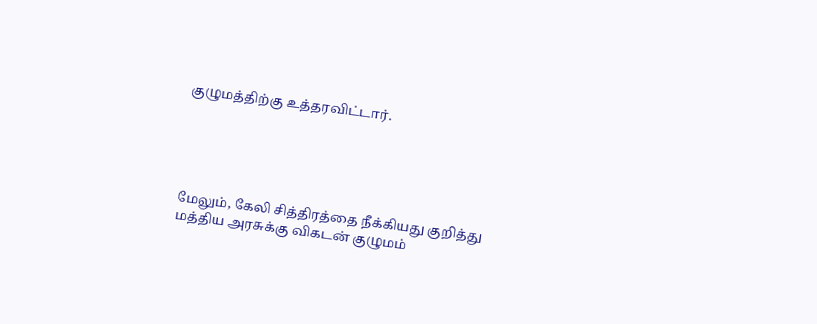குழுமத்திற்கு உத்தரவிட்டார்.





மேலும், கேலி சித்திரத்தை நீக்கியது குறித்து மத்திய அரசுக்கு விகடன் குழுமம்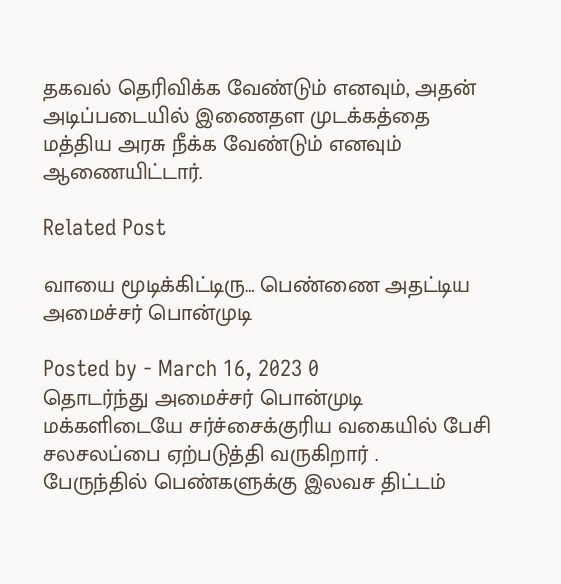தகவல் தெரிவிக்க வேண்டும் எனவும், அதன் அடிப்படையில் இணைதள முடக்கத்தை மத்திய அரசு நீக்க வேண்டும் எனவும் ஆணையிட்டார்.

Related Post

வாயை மூடிக்கிட்டிரு… பெண்ணை அதட்டிய அமைச்சர் பொன்முடி

Posted by - March 16, 2023 0
தொடர்ந்து அமைச்சர் பொன்முடி  மக்களிடையே சர்ச்சைக்குரிய வகையில் பேசி சலசலப்பை ஏற்படுத்தி வருகிறார் .   பேருந்தில் பெண்களுக்கு இலவச திட்டம்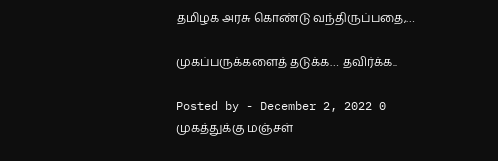தமிழக அரசு கொண்டு வந்திருப்பதை,…

முகப்பருக்களைத் தடுக்க… தவிர்க்க..

Posted by - December 2, 2022 0
முகத்துக்கு மஞ்சள்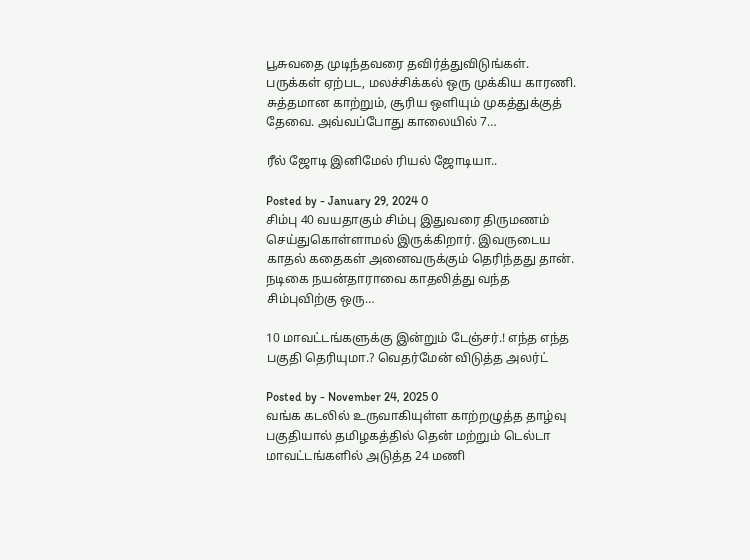பூசுவதை முடிந்தவரை தவிர்த்துவிடுங்கள். பருக்கள் ஏற்பட, மலச்சிக்கல் ஒரு முக்கிய காரணி. சுத்தமான காற்றும், சூரிய ஒளியும் முகத்துக்குத் தேவை. அவ்வப்போது காலையில் 7…

ரீல் ஜோடி இனிமேல் ரியல் ஜோடியா..

Posted by - January 29, 2024 0
சிம்பு 40 வயதாகும் சிம்பு இதுவரை திருமணம் செய்துகொள்ளாமல் இருக்கிறார். இவருடைய காதல் கதைகள் அனைவருக்கும் தெரிந்தது தான். நடிகை நயன்தாராவை காதலித்து வந்த சிம்புவிற்கு ஒரு…

10 மாவட்டங்களுக்கு இன்றும் டேஞ்சர்.! எந்த எந்த பகுதி தெரியுமா.? வெதர்மேன் விடுத்த அலர்ட்

Posted by - November 24, 2025 0
வங்க கடலில் உருவாகியுள்ள காற்றழுத்த தாழ்வு பகுதியால் தமிழகத்தில் தென் மற்றும் டெல்டா மாவட்டங்களில் அடுத்த 24 மணி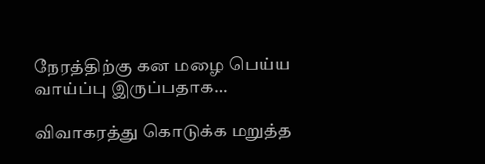நேரத்திற்கு கன மழை பெய்ய வாய்ப்பு இருப்பதாக…

விவாகரத்து கொடுக்க மறுத்த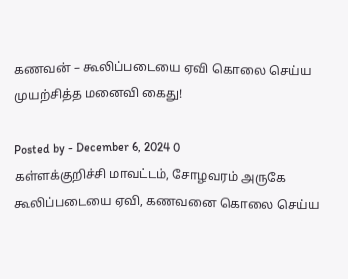கணவன் – கூலிப்படையை ஏவி கொலை செய்ய முயற்சித்த மனைவி கைது!

Posted by - December 6, 2024 0
கள்ளக்குறிச்சி மாவட்டம், சோழவரம் அருகே கூலிப்படையை ஏவி, கணவனை கொலை செய்ய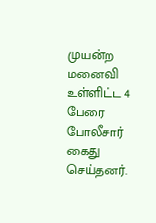முயன்ற மனைவி உள்ளிட்ட 4 பேரை போலீசார் கைது செய்தனர்.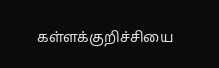கள்ளக்குறிச்சியை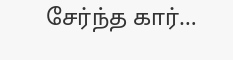சேர்ந்த கார்…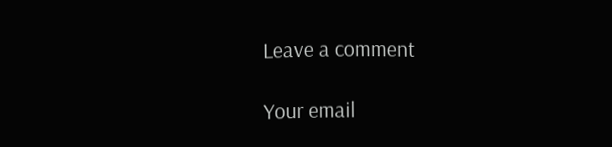Leave a comment

Your email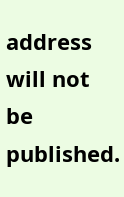address will not be published.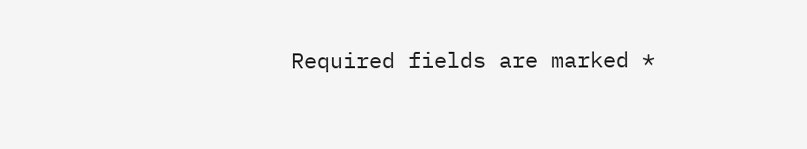Required fields are marked *